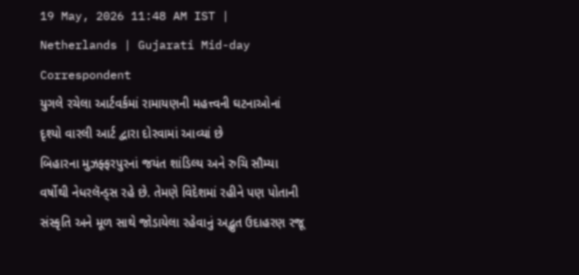19 May, 2026 11:48 AM IST | Netherlands | Gujarati Mid-day Correspondent
યુગલે રચેલા આર્ટવર્કમાં રામાયણની મહત્ત્વની ઘટનાઓનાં દૃશ્યો વારલી આર્ટ દ્વારા દોરવામાં આવ્યાં છે
બિહારના મુઝફ્ફરપુરનાં જયંત શાંડિલ્ય અને રુચિ સૌમ્યા વર્ષોથી નેધરલૅન્ડ્સ રહે છે. તેમણે વિદેશમાં રહીને પણ પોતાની સંસ્કૃતિ અને મૂળ સાથે જોડાયેલા રહેવાનું અદ્ભુત ઉદાહરણ રજૂ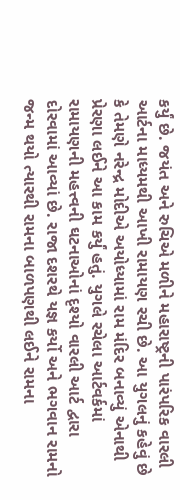કર્યું છે. જયંત અને રુચિએ મળીને મહારાષ્ટ્રની પારંપરિક વારલી આર્ટના માધ્યમથી આખી રામાયણ રચી છે. આ યુગલનું કહેવું છે કે તેમણે નરેન્દ્ર મોદીએ અયોધ્યામાં રામ મંદિર બનાવ્યું એનાથી પ્રેરણા લઈને આ કામ કર્યું હતું. યુગલે રચેલા આર્ટવર્કમાં રામાયણની મહત્ત્વની ઘટનાઓનાં દૃશ્યો વારલી આર્ટ દ્વારા દોરવામાં આવ્યાં છે. રાજા દશરથે યજ્ઞ કર્યો અને ભગવાન રામનો જન્મ થયો ત્યારથી રામના બાળપણથી લઈને રામના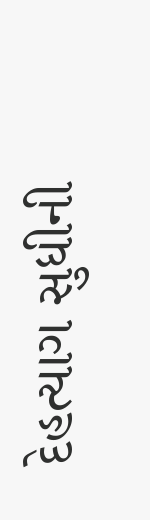દેહત્યાગ સુધીની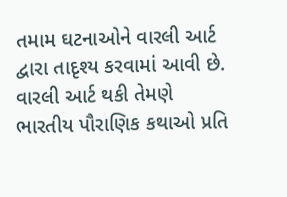તમામ ઘટનાઓને વારલી આર્ટ દ્વારા તાદૃશ્ય કરવામાં આવી છે. વારલી આર્ટ થકી તેમણે ભારતીય પૌરાણિક કથાઓ પ્રતિ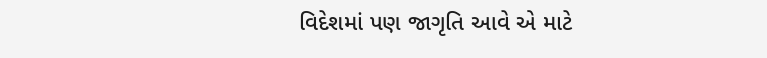વિદેશમાં પણ જાગૃતિ આવે એ માટે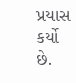પ્રયાસ કર્યો છે.